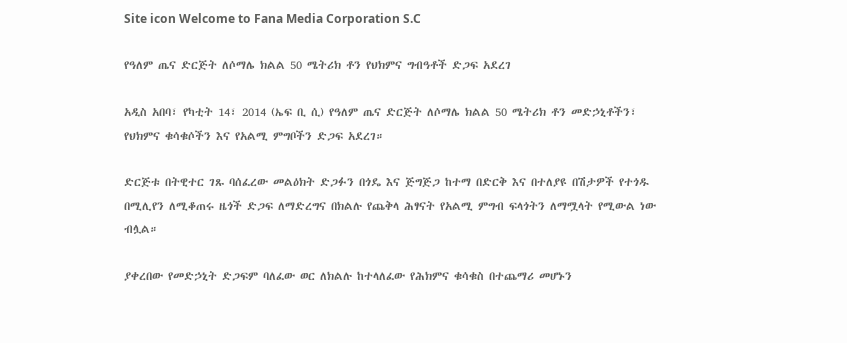Site icon Welcome to Fana Media Corporation S.C

የዓለም ጤና ድርጅት ለሶማሌ ክልል 50 ሜትሪክ ቶን የህክምና ግብዓቶች ድጋፍ አደረገ

አዲስ አበባ፣ የካቲት 14፣ 2014 (ኤፍ ቢ ሲ) የዓለም ጤና ድርጅት ለሶማሌ ክልል 50 ሜትሪክ ቶን መድኃኒቶችን፣ የህክምና ቁሳቁሶችን እና የአልሚ ምግቦችን ድጋፍ አደረገ።

ድርጅቱ በትዊተር ገጹ ባሰፈረው መልዕክት ድጋፉን በጎዴ እና ጅግጅጋ ከተማ በድርቅ እና በተለያዩ በሽታዎች የተጎዱ በሚሊየን ለሚቆጠሩ ዜጎች ድጋፍ ለማድረግና በክልሉ የጨቅላ ሕፃናት የአልሚ ምግብ ፍላጎትን ለማሟላት የሚውል ነው ብሏል።

ያቀረበው የመድኃኒት ድጋፍም ባለፈው ወር ለክልሉ ከተላለፈው የሕክምና ቁሳቁስ በተጨማሪ መሆኑን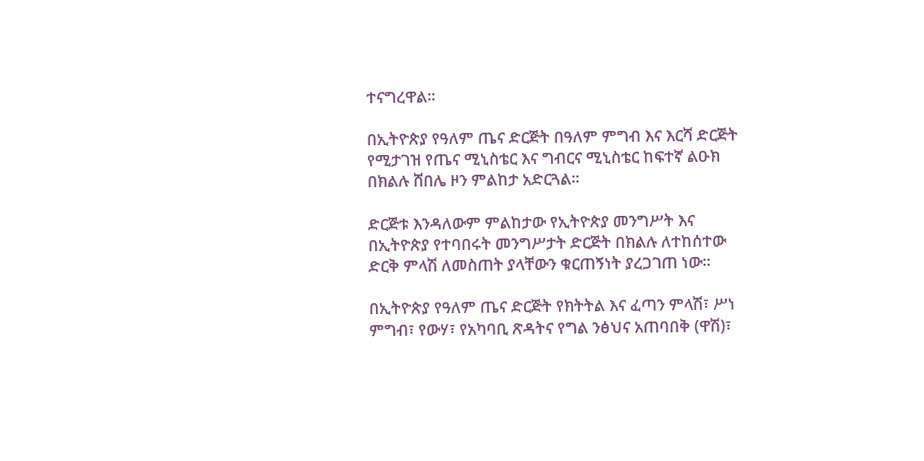ተናግረዋል።

በኢትዮጵያ የዓለም ጤና ድርጅት በዓለም ምግብ እና እርሻ ድርጅት የሚታገዝ የጤና ሚኒስቴር እና ግብርና ሚኒስቴር ከፍተኛ ልዑክ በክልሉ ሸበሌ ዞን ምልከታ አድርጓል።

ድርጅቱ እንዳለውም ምልከታው የኢትዮጵያ መንግሥት እና በኢትዮጵያ የተባበሩት መንግሥታት ድርጅት በክልሉ ለተከሰተው ድርቅ ምላሽ ለመስጠት ያላቸውን ቁርጠኝነት ያረጋገጠ ነው።

በኢትዮጵያ የዓለም ጤና ድርጅት የክትትል እና ፈጣን ምላሽ፣ ሥነ ምግብ፣ የውሃ፣ የአካባቢ ጽዳትና የግል ንፅህና አጠባበቅ (ዋሽ)፣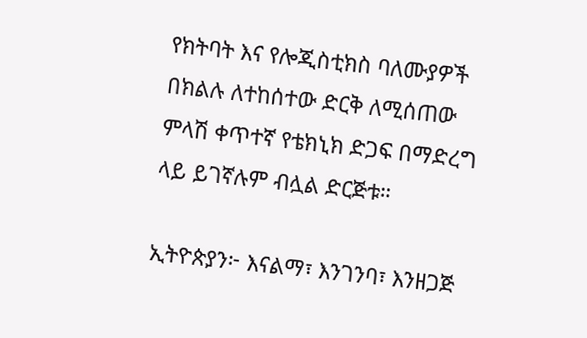የክትባት እና የሎጂስቲክስ ባለሙያዎች በክልሉ ለተከሰተው ድርቅ ለሚሰጠው ምላሽ ቀጥተኛ የቴክኒክ ድጋፍ በማድረግ ላይ ይገኛሉም ብሏል ድርጅቱ።

ኢትዮጵያን፦ እናልማ፣ እንገንባ፣ እንዘጋጅ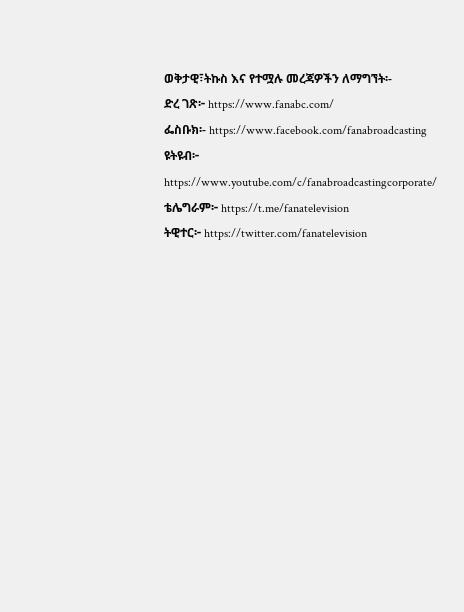ወቅታዊ፣ትኩስ እና የተሟሉ መረጃዎችን ለማግኘት፡-
ድረ ገጽ፦ https://www.fanabc.com/
ፌስቡክ፡- https://www.facebook.com/fanabroadcasting
ዩትዩብ፦ https://www.youtube.com/c/fanabroadcastingcorporate/
ቴሌግራም፦ https://t.me/fanatelevision
ትዊተር፦ https://twitter.com/fanatelevision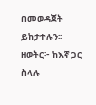በመወዳጀት ይከታተሉን፡፡
ዘወትር፦ ከእኛ ጋር ስላሉ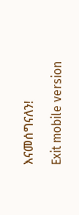እናመሰግናለን!

Exit mobile version